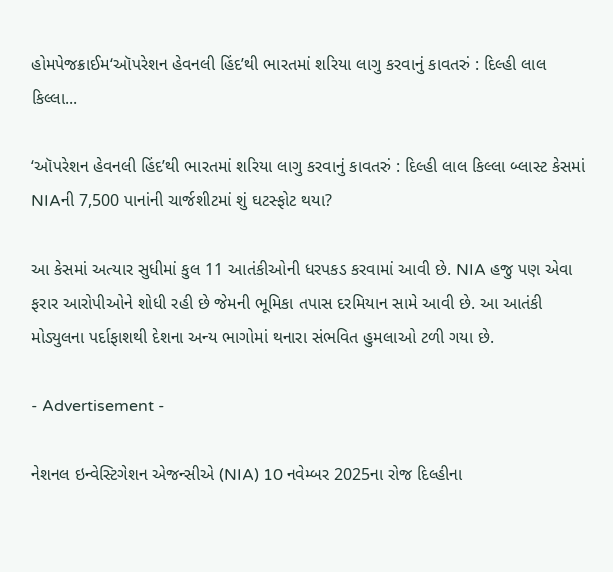હોમપેજક્રાઈમ‘ઑપરેશન હેવનલી હિંદ’થી ભારતમાં શરિયા લાગુ કરવાનું કાવતરું : દિલ્હી લાલ કિલ્લા...

‘ઑપરેશન હેવનલી હિંદ’થી ભારતમાં શરિયા લાગુ કરવાનું કાવતરું : દિલ્હી લાલ કિલ્લા બ્લાસ્ટ કેસમાં NIAની 7,500 પાનાંની ચાર્જશીટમાં શું ઘટસ્ફોટ થયા?

આ કેસમાં અત્યાર સુધીમાં કુલ 11 આતંકીઓની ધરપકડ કરવામાં આવી છે. NIA હજુ પણ એવા ફરાર આરોપીઓને શોધી રહી છે જેમની ભૂમિકા તપાસ દરમિયાન સામે આવી છે. આ આતંકી મોડ્યુલના પર્દાફાશથી દેશના અન્ય ભાગોમાં થનારા સંભવિત હુમલાઓ ટળી ગયા છે.

- Advertisement -

નેશનલ ઇન્વેસ્ટિગેશન એજન્સીએ (NIA) 10 નવેમ્બર 2025ના રોજ દિલ્હીના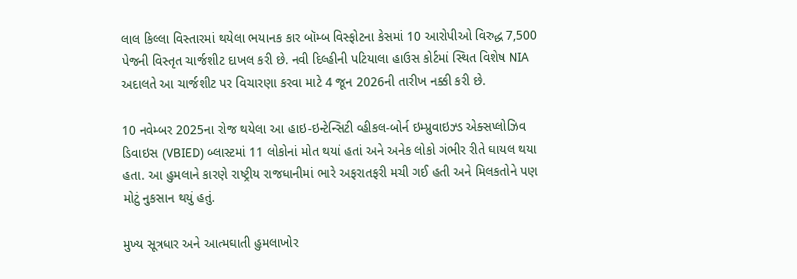લાલ કિલ્લા વિસ્તારમાં થયેલા ભયાનક કાર બૉમ્બ વિસ્ફોટના કેસમાં 10 આરોપીઓ વિરુદ્ધ 7,500 પેજની વિસ્તૃત ચાર્જશીટ દાખલ કરી છે. નવી દિલ્હીની પટિયાલા હાઉસ કોર્ટમાં સ્થિત વિશેષ NIA અદાલતે આ ચાર્જશીટ પર વિચારણા કરવા માટે 4 જૂન 2026ની તારીખ નક્કી કરી છે.

10 નવેમ્બર 2025ના રોજ થયેલા આ હાઇ-ઇન્ટેન્સિટી વ્હીકલ-બોર્ન ઇમ્પ્રુવાઇઝ્ડ એક્સપ્લોઝિવ ડિવાઇસ (VBIED) બ્લાસ્ટમાં 11 લોકોનાં મોત થયાં હતાં અને અનેક લોકો ગંભીર રીતે ઘાયલ થયા હતા. આ હુમલાને કારણે રાષ્ટ્રીય રાજધાનીમાં ભારે અફરાતફરી મચી ગઈ હતી અને મિલકતોને પણ મોટું નુકસાન થયું હતું.

મુખ્ય સૂત્રધાર અને આત્મઘાતી હુમલાખોર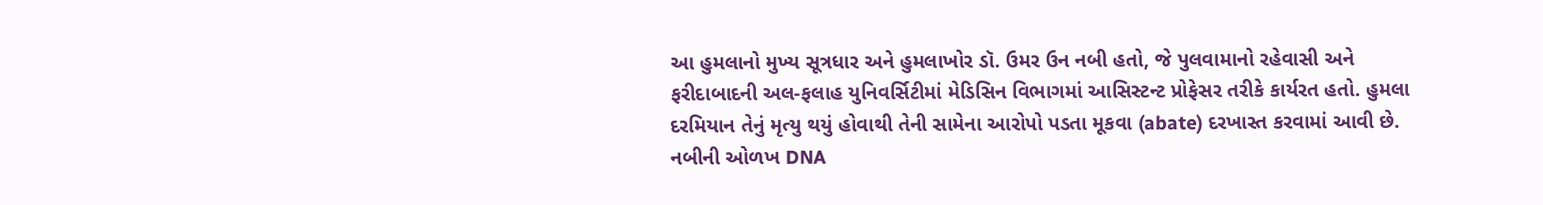આ હુમલાનો મુખ્ય સૂત્રધાર અને હુમલાખોર ડૉ. ઉમર ઉન નબી હતો, જે પુલવામાનો રહેવાસી અને ફરીદાબાદની અલ-ફલાહ યુનિવર્સિટીમાં મેડિસિન વિભાગમાં આસિસ્ટન્ટ પ્રોફેસર તરીકે કાર્યરત હતો. હુમલા દરમિયાન તેનું મૃત્યુ થયું હોવાથી તેની સામેના આરોપો પડતા મૂકવા (abate) દરખાસ્ત કરવામાં આવી છે. નબીની ઓળખ DNA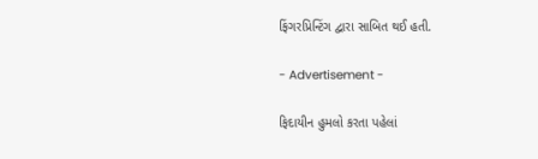ફિંગરપ્રિન્ટિંગ દ્વારા સાબિત થઈ હતી.

- Advertisement -

ફિદાયીન હુમલો કરતા પહેલાં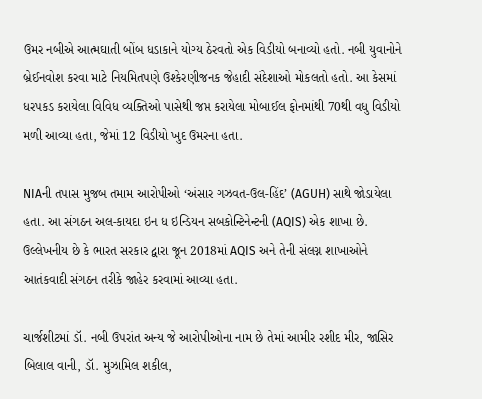ઉમર નબીએ આત્મઘાતી બોંબ ધડાકાને યોગ્ય ઠેરવતો એક વિડીયો બનાવ્યો હતો. નબી યુવાનોને બ્રેઈનવોશ કરવા માટે નિયમિતપણે ઉશ્કેરણીજનક જેહાદી સંદેશાઓ મોકલતો હતો. આ કેસમાં ધરપકડ કરાયેલા વિવિધ વ્યક્તિઓ પાસેથી જપ્ત કરાયેલા મોબાઈલ ફોનમાંથી 70થી વધુ વિડીયો મળી આવ્યા હતા, જેમાં 12 વિડીયો ખુદ ઉમરના હતા.

NIAની તપાસ મુજબ તમામ આરોપીઓ ‘અંસાર ગઝવત-ઉલ-હિંદ’ (AGUH) સાથે જોડાયેલા હતા. આ સંગઠન અલ-કાયદા ઇન ધ ઇન્ડિયન સબકોન્ટિનેન્ટની (AQIS) એક શાખા છે. ઉલ્લેખનીય છે કે ભારત સરકાર દ્વારા જૂન 2018માં AQIS અને તેની સંલગ્ન શાખાઓને આતંકવાદી સંગઠન તરીકે જાહેર કરવામાં આવ્યા હતા.

ચાર્જશીટમાં ડૉ. નબી ઉપરાંત અન્ય જે આરોપીઓના નામ છે તેમાં આમીર રશીદ મીર, જાસિર બિલાલ વાની, ડૉ. મુઝામિલ શકીલ,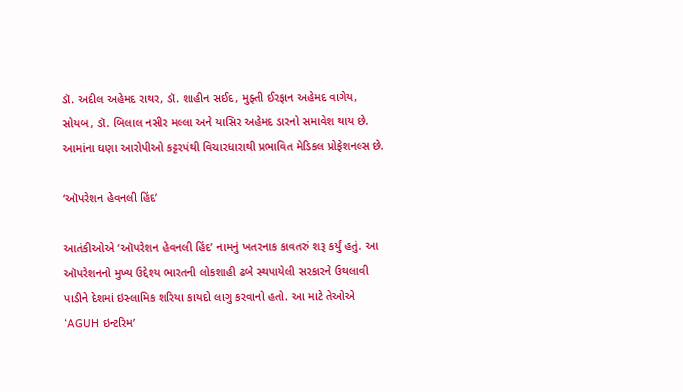ડૉ. અદીલ અહેમદ રાથર, ડૉ. શાહીન સઈદ, મુફ્તી ઈરફાન અહેમદ વાગેય, સોયબ, ડૉ. બિલાલ નસીર મલ્લા અને યાસિર અહેમદ ડારનો સમાવેશ થાય છે. આમાંના ઘણા આરોપીઓ કટ્ટરપંથી વિચારધારાથી પ્રભાવિત મેડિકલ પ્રોફેશનલ્સ છે.

‘ઑપરેશન હેવનલી હિંદ’

આતંકીઓએ ‘ઑપરેશન હેવનલી હિંદ’ નામનું ખતરનાક કાવતરું શરૂ કર્યું હતું. આ ઑપરેશનનો મુખ્ય ઉદ્દેશ્ય ભારતની લોકશાહી ઢબે સ્થપાયેલી સરકારને ઉથલાવી પાડીને દેશમાં ઇસ્લામિક શરિયા કાયદો લાગુ કરવાનો હતો. આ માટે તેઓએ ‘AGUH ઇન્ટરિમ’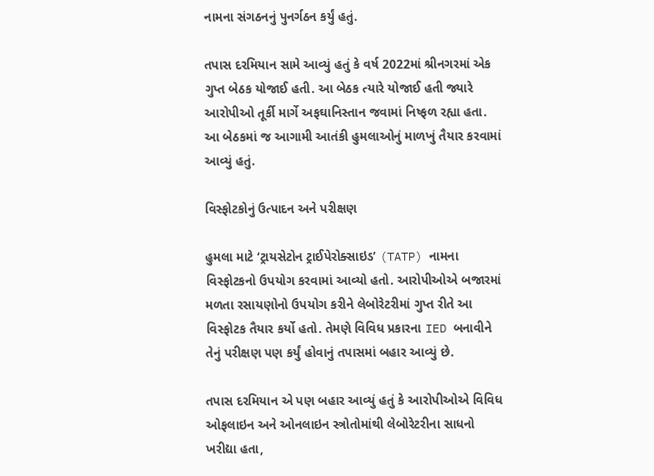નામના સંગઠનનું પુનર્ગઠન કર્યું હતું.

તપાસ દરમિયાન સામે આવ્યું હતું કે વર્ષ 2022માં શ્રીનગરમાં એક ગુપ્ત બેઠક યોજાઈ હતી. આ બેઠક ત્યારે યોજાઈ હતી જ્યારે આરોપીઓ તૂર્કી માર્ગે અફઘાનિસ્તાન જવામાં નિષ્ફળ રહ્યા હતા. આ બેઠકમાં જ આગામી આતંકી હુમલાઓનું માળખું તૈયાર કરવામાં આવ્યું હતું.

વિસ્ફોટકોનું ઉત્પાદન અને પરીક્ષણ

હુમલા માટે ‘ટ્રાયસેટોન ટ્રાઈપેરોક્સાઇડ’ (TATP) નામના વિસ્ફોટકનો ઉપયોગ કરવામાં આવ્યો હતો. આરોપીઓએ બજારમાં મળતા રસાયણોનો ઉપયોગ કરીને લેબોરેટરીમાં ગુપ્ત રીતે આ વિસ્ફોટક તૈયાર કર્યો હતો. તેમણે વિવિધ પ્રકારના IED બનાવીને તેનું પરીક્ષણ પણ કર્યું હોવાનું તપાસમાં બહાર આવ્યું છે.

તપાસ દરમિયાન એ પણ બહાર આવ્યું હતું કે આરોપીઓએ વિવિધ ઓફલાઇન અને ઓનલાઇન સ્ત્રોતોમાંથી લેબોરેટરીના સાધનો ખરીદ્યા હતા,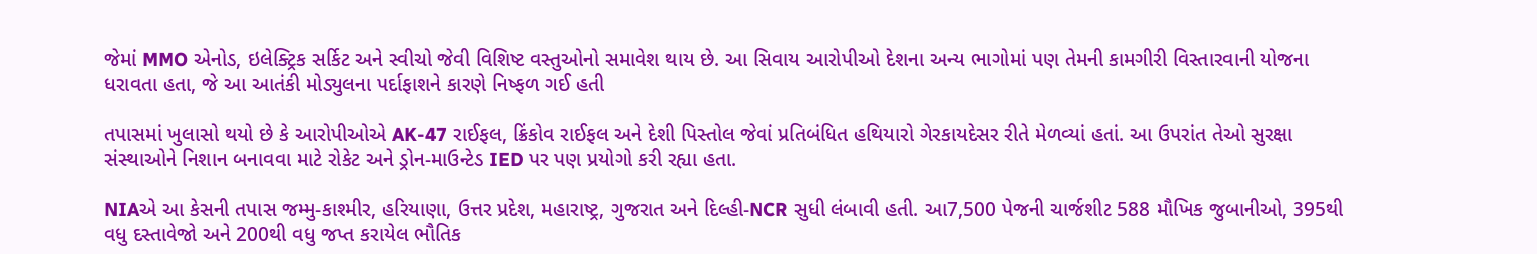જેમાં MMO એનોડ, ઇલેક્ટ્રિક સર્કિટ અને સ્વીચો જેવી વિશિષ્ટ વસ્તુઓનો સમાવેશ થાય છે. આ સિવાય આરોપીઓ દેશના અન્ય ભાગોમાં પણ તેમની કામગીરી વિસ્તારવાની યોજના ધરાવતા હતા, જે આ આતંકી મોડ્યુલના પર્દાફાશને કારણે નિષ્ફળ ગઈ હતી

તપાસમાં ખુલાસો થયો છે કે આરોપીઓએ AK-47 રાઈફલ, ક્રિંકોવ રાઈફલ અને દેશી પિસ્તોલ જેવાં પ્રતિબંધિત હથિયારો ગેરકાયદેસર રીતે મેળવ્યાં હતાં. આ ઉપરાંત તેઓ સુરક્ષા સંસ્થાઓને નિશાન બનાવવા માટે રોકેટ અને ડ્રોન-માઉન્ટેડ IED પર પણ પ્રયોગો કરી રહ્યા હતા.

NIAએ આ કેસની તપાસ જમ્મુ-કાશ્મીર, હરિયાણા, ઉત્તર પ્રદેશ, મહારાષ્ટ્ર, ગુજરાત અને દિલ્હી-NCR સુધી લંબાવી હતી. આ7,500 પેજની ચાર્જશીટ 588 મૌખિક જુબાનીઓ, 395થી વધુ દસ્તાવેજો અને 200થી વધુ જપ્ત કરાયેલ ભૌતિક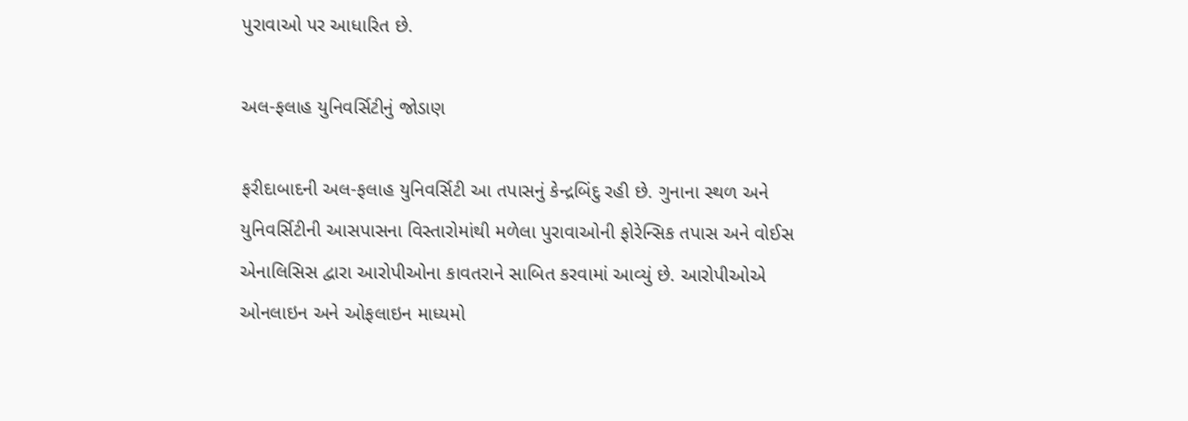પુરાવાઓ પર આધારિત છે.

અલ-ફલાહ યુનિવર્સિટીનું જોડાણ

ફરીદાબાદની અલ-ફલાહ યુનિવર્સિટી આ તપાસનું કેન્દ્રબિંદુ રહી છે. ગુનાના સ્થળ અને યુનિવર્સિટીની આસપાસના વિસ્તારોમાંથી મળેલા પુરાવાઓની ફોરેન્સિક તપાસ અને વોઈસ એનાલિસિસ દ્વારા આરોપીઓના કાવતરાને સાબિત કરવામાં આવ્યું છે. આરોપીઓએ ઓનલાઇન અને ઓફલાઇન માધ્યમો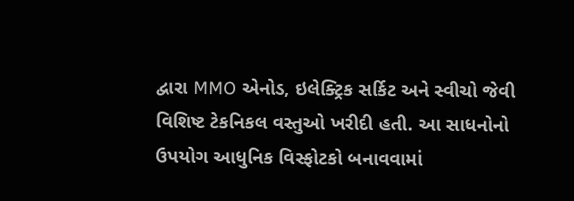દ્વારા MMO એનોડ, ઇલેક્ટ્રિક સર્કિટ અને સ્વીચો જેવી વિશિષ્ટ ટેકનિકલ વસ્તુઓ ખરીદી હતી. આ સાધનોનો ઉપયોગ આધુનિક વિસ્ફોટકો બનાવવામાં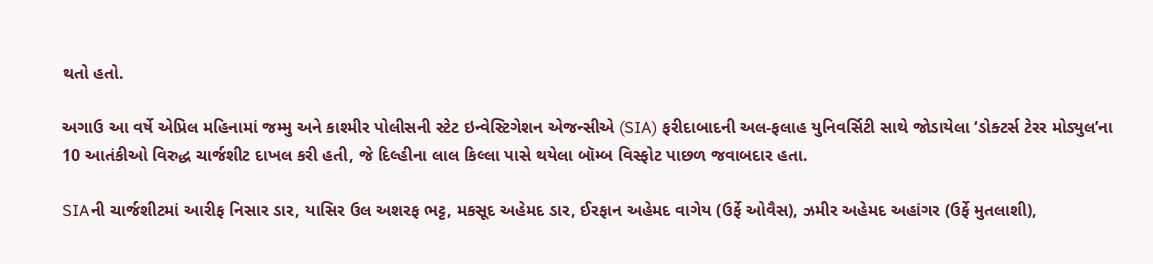થતો હતો.

અગાઉ આ વર્ષે એપ્રિલ મહિનામાં જમ્મુ અને કાશ્મીર પોલીસની સ્ટેટ ઇન્વેસ્ટિગેશન એજન્સીએ (SIA) ફરીદાબાદની અલ-ફલાહ યુનિવર્સિટી સાથે જોડાયેલા ‘ડોક્ટર્સ ટેરર મોડ્યુલ’ના 10 આતંકીઓ વિરુદ્ધ ચાર્જશીટ દાખલ કરી હતી, જે દિલ્હીના લાલ કિલ્લા પાસે થયેલા બૉમ્બ વિસ્ફોટ પાછળ જવાબદાર હતા.

SIAની ચાર્જશીટમાં આરીફ નિસાર ડાર, યાસિર ઉલ અશરફ ભટ્ટ, મકસૂદ અહેમદ ડાર, ઈરફાન અહેમદ વાગેય (ઉર્ફે ઓવૈસ), ઝમીર અહેમદ અહાંગર (ઉર્ફે મુતલાશી),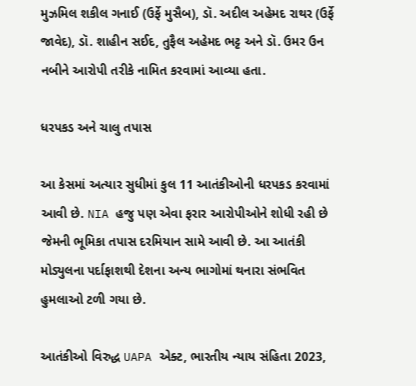મુઝમિલ શકીલ ગનાઈ (ઉર્ફે મુસૈબ), ડૉ. અદીલ અહેમદ રાથર (ઉર્ફે જાવેદ), ડૉ. શાહીન સઈદ, તુફૈલ અહેમદ ભટ્ટ અને ડૉ. ઉમર ઉન નબીને આરોપી તરીકે નામિત કરવામાં આવ્યા હતા.

ધરપકડ અને ચાલુ તપાસ

આ કેસમાં અત્યાર સુધીમાં કુલ 11 આતંકીઓની ધરપકડ કરવામાં આવી છે. NIA હજુ પણ એવા ફરાર આરોપીઓને શોધી રહી છે જેમની ભૂમિકા તપાસ દરમિયાન સામે આવી છે. આ આતંકી મોડ્યુલના પર્દાફાશથી દેશના અન્ય ભાગોમાં થનારા સંભવિત હુમલાઓ ટળી ગયા છે.

આતંકીઓ વિરુદ્ધ UAPA એક્ટ, ભારતીય ન્યાય સંહિતા 2023,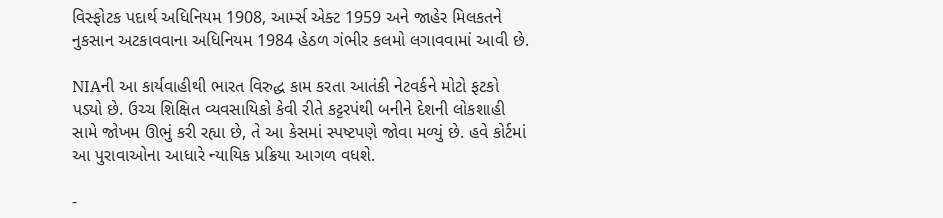વિસ્ફોટક પદાર્થ અધિનિયમ 1908, આર્મ્સ એક્ટ 1959 અને જાહેર મિલકતને નુકસાન અટકાવવાના અધિનિયમ 1984 હેઠળ ગંભીર કલમો લગાવવામાં આવી છે.

NIAની આ કાર્યવાહીથી ભારત વિરુદ્ધ કામ કરતા આતંકી નેટવર્કને મોટો ફટકો પડ્યો છે. ઉચ્ચ શિક્ષિત વ્યવસાયિકો કેવી રીતે કટ્ટરપંથી બનીને દેશની લોકશાહી સામે જોખમ ઊભું કરી રહ્યા છે, તે આ કેસમાં સ્પષ્ટપણે જોવા મળ્યું છે. હવે કોર્ટમાં આ પુરાવાઓના આધારે ન્યાયિક પ્રક્રિયા આગળ વધશે.

-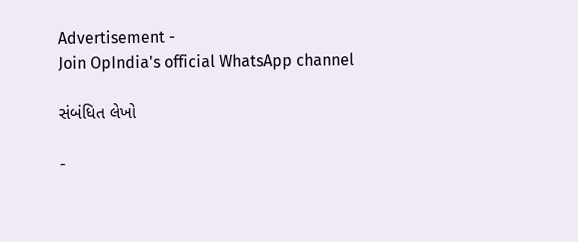Advertisement -
Join OpIndia's official WhatsApp channel

સંબંધિત લેખો

-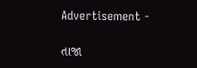Advertisement -

તાજા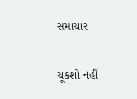સમાચાર

ચૂકશો નહીં